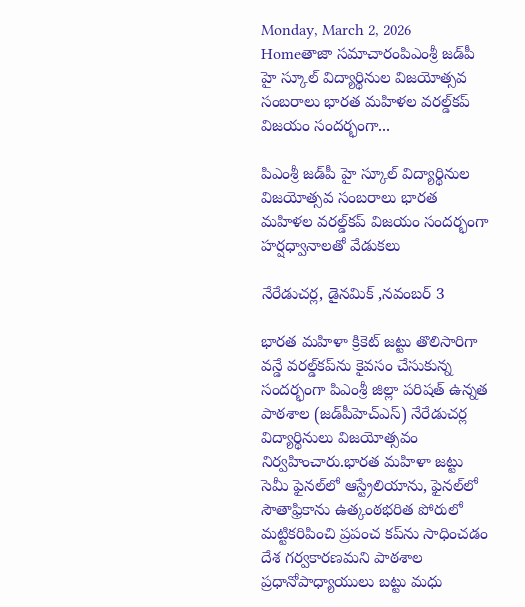Monday, March 2, 2026
Homeతాజా సమాచారంపిఎంశ్రీ జడ్‌పీ హై స్కూల్ విద్యార్థినుల విజయోత్సవ సంబరాలు భారత మహిళల వరల్డ్‌కప్ విజయం సందర్భంగా...

పిఎంశ్రీ జడ్‌పీ హై స్కూల్ విద్యార్థినుల విజయోత్సవ సంబరాలు భారత మహిళల వరల్డ్‌కప్ విజయం సందర్భంగా హర్షధ్వానాలతో వేడుకలు

నేరేడుచర్ల, డైనమిక్ ,నవంబర్ 3

భారత మహిళా క్రికెట్ జట్టు తొలిసారిగా వన్డే వరల్డ్‌కప్‌ను కైవసం చేసుకున్న సందర్భంగా పిఎంశ్రీ జిల్లా పరిషత్ ఉన్నత పాఠశాల (జడ్‌పీహెచ్‌ఎస్) నేరేడుచర్ల విద్యార్థినులు విజయోత్సవం నిర్వహించారు.భారత మహిళా జట్టు సెమీ ఫైనల్‌లో ఆస్ట్రేలియాను, ఫైనల్‌లో సౌతాఫ్రికాను ఉత్కంఠభరిత పోరులో మట్టికరిపించి ప్రపంచ కప్‌ను సాధించడం దేశ గర్వకారణమని పాఠశాల ప్రధానోపాధ్యాయులు బట్టు మధు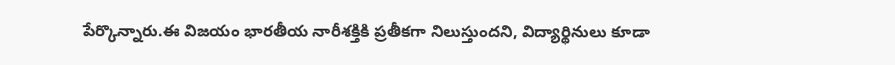పేర్కొన్నారు.ఈ విజయం భారతీయ నారీశక్తికి ప్రతీకగా నిలుస్తుందని, విద్యార్థినులు కూడా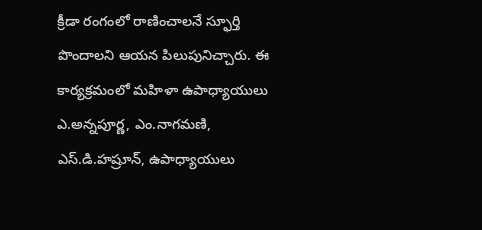క్రీడా రంగంలో రాణించాలనే స్ఫూర్తి పొందాలని ఆయన పిలుపునిచ్చారు. ఈ కార్యక్రమంలో మహిళా ఉపాధ్యాయులు ఎ.అన్నపూర్ణ, ఎం.నాగమణి, ఎస్.డి.హష్రూన్, ఉపాధ్యాయులు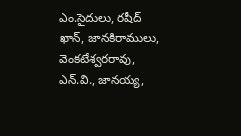ఎం.సైదులు, రషీద్ ఖాన్, జానకిరాములు, వెంకటేశ్వరరావు, ఎన్.వి., జానయ్య,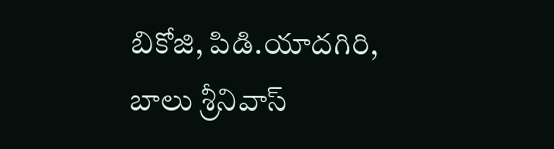బికోజి, పిడి.యాదగిరి, బాలు శ్రీనివాస్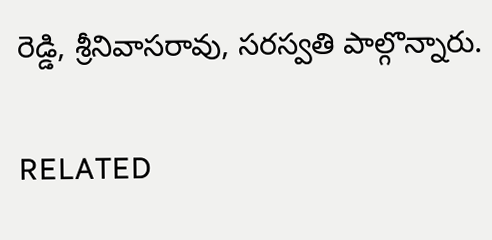రెడ్డి, శ్రీనివాసరావు, సరస్వతి పాల్గొన్నారు.

RELATED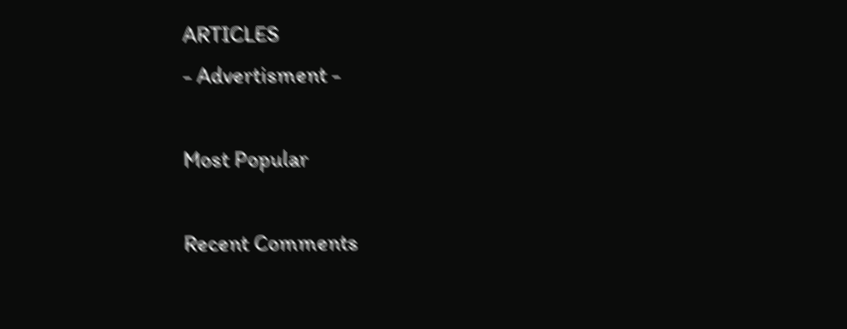ARTICLES
- Advertisment -

Most Popular

Recent Comments